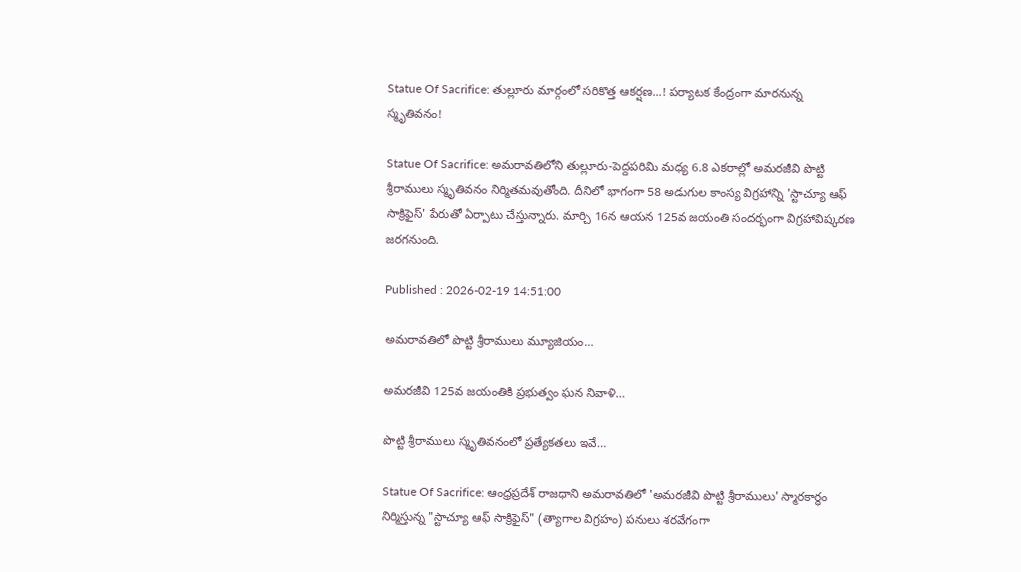Statue Of Sacrifice: తుల్లూరు మార్గంలో సరికొత్త ఆకర్షణ...! పర్యాటక కేంద్రంగా మారనున్న స్మృతివనం!

Statue Of Sacrifice: అమరావతిలోని తుల్లూరు-పెద్దపరిమి మధ్య 6.8 ఎకరాల్లో అమరజీవి పొట్టి శ్రీరాములు స్మృతివనం నిర్మితమవుతోంది. దీనిలో భాగంగా 58 అడుగుల కాంస్య విగ్రహాన్ని 'స్టాచ్యూ ఆఫ్ సాక్రిఫైస్' పేరుతో ఏర్పాటు చేస్తున్నారు. మార్చి 16న ఆయన 125వ జయంతి సందర్భంగా విగ్రహావిష్కరణ జరగనుంది.

Published : 2026-02-19 14:51:00

అమరావతిలో పొట్టి శ్రీరాములు మ్యూజియం…

అమరజీవి 125వ జయంతికి ప్రభుత్వం ఘన నివాళి…

పొట్టి శ్రీరాములు స్మృతివనంలో ప్రత్యేకతలు ఇవే…

Statue Of Sacrifice: ఆంధ్రప్రదేశ్ రాజధాని అమరావతిలో 'అమరజీవి పొట్టి శ్రీరాములు' స్మారకార్ధం నిర్మిస్తున్న "స్టాచ్యూ ఆఫ్ సాక్రిఫైస్" (త్యాగాల విగ్రహం) పనులు శరవేగంగా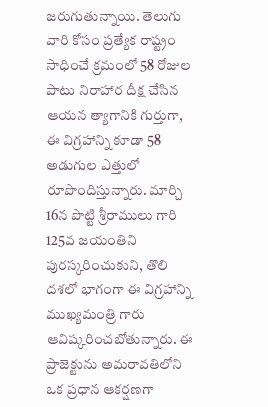జరుగుతున్నాయి. తెలుగు వారి కోసం ప్రత్యేక రాష్ట్రం సాధించే క్రమంలో 58 రోజుల పాటు నిరాహార దీక్ష చేసిన ఆయన త్యాగానికి గుర్తుగా, ఈ విగ్రహాన్ని కూడా 58 అడుగుల ఎత్తులో రూపొందిస్తున్నారు. మార్చి 16న పొట్టి శ్రీరాములు గారి 125వ జయంతిని పురస్కరించుకుని, తొలి దశలో భాగంగా ఈ విగ్రహాన్ని ముఖ్యమంత్రి గారు ఆవిష్కరించబోతున్నారు. ఈ ప్రాజెక్టును అమరావతిలోని ఒక ప్రధాన ఆకర్షణగా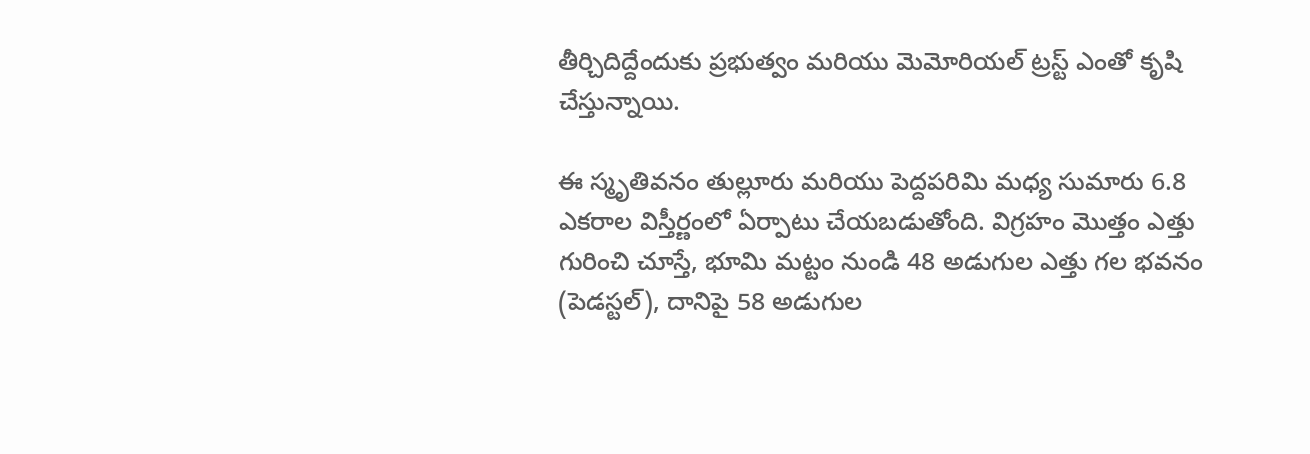తీర్చిదిద్దేందుకు ప్రభుత్వం మరియు మెమోరియల్ ట్రస్ట్ ఎంతో కృషి చేస్తున్నాయి.

ఈ స్మృతివనం తుల్లూరు మరియు పెద్దపరిమి మధ్య సుమారు 6.8 ఎకరాల విస్తీర్ణంలో ఏర్పాటు చేయబడుతోంది. విగ్రహం మొత్తం ఎత్తు గురించి చూస్తే, భూమి మట్టం నుండి 48 అడుగుల ఎత్తు గల భవనం (పెడస్టల్), దానిపై 58 అడుగుల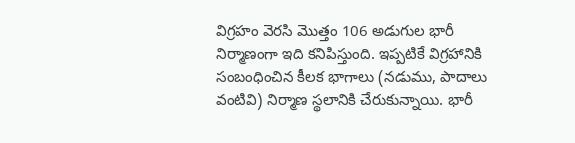విగ్రహం వెరసి మొత్తం 106 అడుగుల భారీ నిర్మాణంగా ఇది కనిపిస్తుంది. ఇప్పటికే విగ్రహానికి సంబంధించిన కీలక భాగాలు (నడుము, పాదాలు వంటివి) నిర్మాణ స్థలానికి చేరుకున్నాయి. భారీ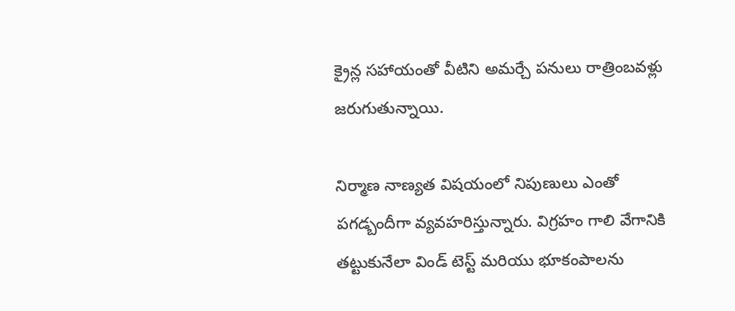క్రైన్ల సహాయంతో వీటిని అమర్చే పనులు రాత్రింబవళ్లు జరుగుతున్నాయి.

నిర్మాణ నాణ్యత విషయంలో నిపుణులు ఎంతో పగడ్బందీగా వ్యవహరిస్తున్నారు. విగ్రహం గాలి వేగానికి తట్టుకునేలా విండ్ టెస్ట్ మరియు భూకంపాలను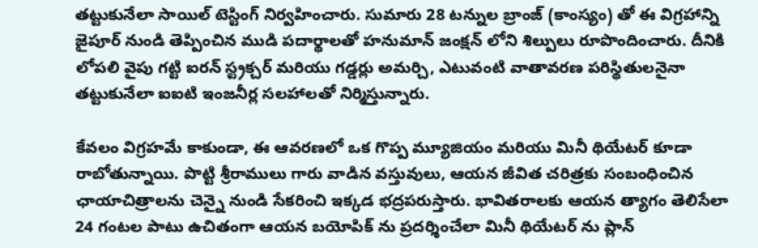తట్టుకునేలా సాయిల్ టెస్టింగ్ నిర్వహించారు. సుమారు 28 టన్నుల బ్రాంజ్ (కాంస్యం) తో ఈ విగ్రహాన్ని జైపూర్ నుండి తెప్పించిన ముడి పదార్థాలతో హనుమాన్ జంక్షన్ లోని శిల్పులు రూపొందించారు. దీనికి లోపలి వైపు గట్టి ఐరన్ స్ట్రక్చర్ మరియు గడ్డర్లు అమర్చి, ఎటువంటి వాతావరణ పరిస్థితులనైనా తట్టుకునేలా ఐఐటి ఇంజనీర్ల సలహాలతో నిర్మిస్తున్నారు.

కేవలం విగ్రహమే కాకుండా, ఈ ఆవరణలో ఒక గొప్ప మ్యూజియం మరియు మినీ థియేటర్ కూడా రాబోతున్నాయి. పొట్టి శ్రీరాములు గారు వాడిన వస్తువులు, ఆయన జీవిత చరిత్రకు సంబంధించిన ఛాయాచిత్రాలను చెన్నై నుండి సేకరించి ఇక్కడ భద్రపరుస్తారు. భావితరాలకు ఆయన త్యాగం తెలిసేలా 24 గంటల పాటు ఉచితంగా ఆయన బయోపిక్ ను ప్రదర్శించేలా మినీ థియేటర్ ను ప్లాన్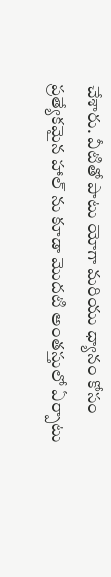చేశారు. వీటితో పాటు యోగా మరియు ధ్యానం కోసం ప్రత్యేకమైన హాల్ ను కూడా మొదటి అంతస్తులో ఏర్పాటు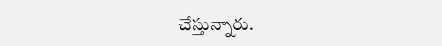చేస్తున్నారు.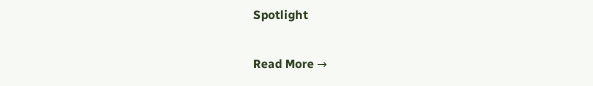Spotlight

Read More →